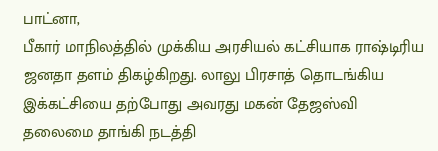பாட்னா,
பீகார் மாநிலத்தில் முக்கிய அரசியல் கட்சியாக ராஷ்டிரிய ஜனதா தளம் திகழ்கிறது. லாலு பிரசாத் தொடங்கிய இக்கட்சியை தற்போது அவரது மகன் தேஜஸ்வி தலைமை தாங்கி நடத்தி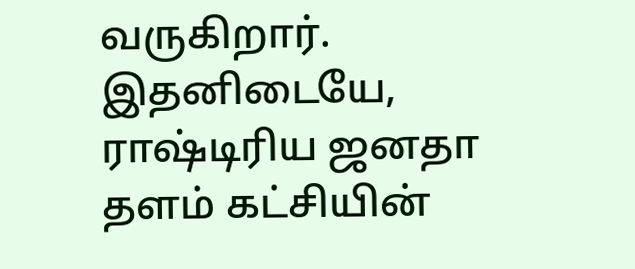வருகிறார்.
இதனிடையே, ராஷ்டிரிய ஜனதா தளம் கட்சியின்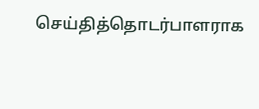செய்தித்தொடர்பாளராக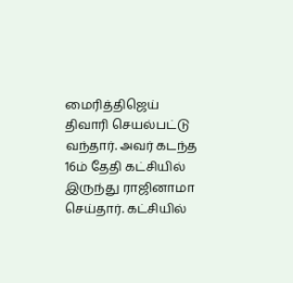மைரித்திஜெய் திவாரி செயல்பட்டு வந்தார். அவர் கடந்த 16ம் தேதி கட்சியில் இருந்து ராஜினாமா செய்தார். கட்சியில்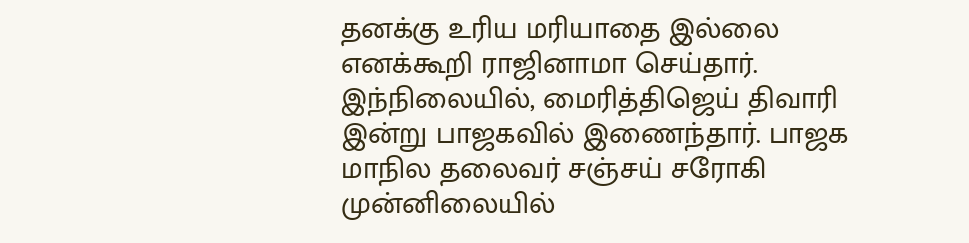தனக்கு உரிய மரியாதை இல்லை எனக்கூறி ராஜினாமா செய்தார்.
இந்நிலையில், மைரித்திஜெய் திவாரி இன்று பாஜகவில் இணைந்தார். பாஜக மாநில தலைவர் சஞ்சய் சரோகி முன்னிலையில்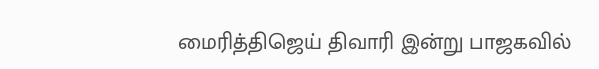மைரித்திஜெய் திவாரி இன்று பாஜகவில்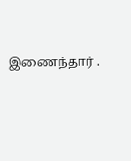இணைந்தார் .